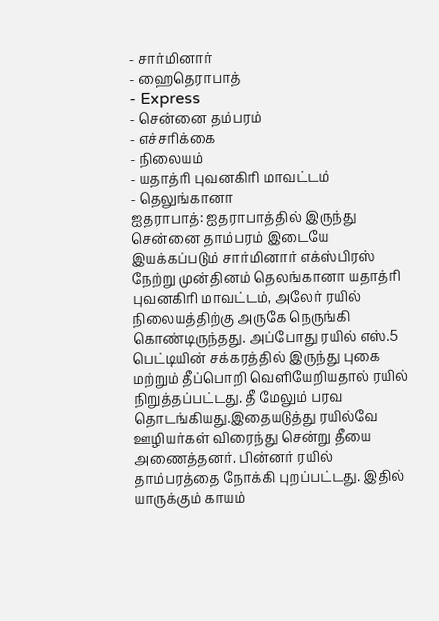- சார்மினார்
- ஹைதெராபாத்
- Express
- சென்னை தம்பரம்
- எச்சரிக்கை
- நிலையம்
- யதாத்ரி புவனகிரி மாவட்டம்
- தெலுங்கானா
ஐதராபாத்: ஐதராபாத்தில் இருந்து சென்னை தாம்பரம் இடையே இயக்கப்படும் சார்மினார் எக்ஸ்பிரஸ் நேற்று முன்தினம் தெலங்கானா யதாத்ரி புவனகிரி மாவட்டம், அலேர் ரயில் நிலையத்திற்கு அருகே நெருங்கி கொண்டிருந்தது. அப்போது ரயில் எஸ்.5 பெட்டியின் சக்கரத்தில் இருந்து புகை மற்றும் தீப்பொறி வெளியேறியதால் ரயில் நிறுத்தப்பட்டது. தீ மேலும் பரவ தொடங்கியது.இதையடுத்து ரயில்வே ஊழியர்கள் விரைந்து சென்று தீயை அணைத்தனர். பின்னர் ரயில் தாம்பரத்தை நோக்கி புறப்பட்டது. இதில் யாருக்கும் காயம்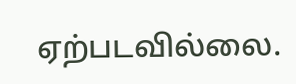ஏற்படவில்லை.